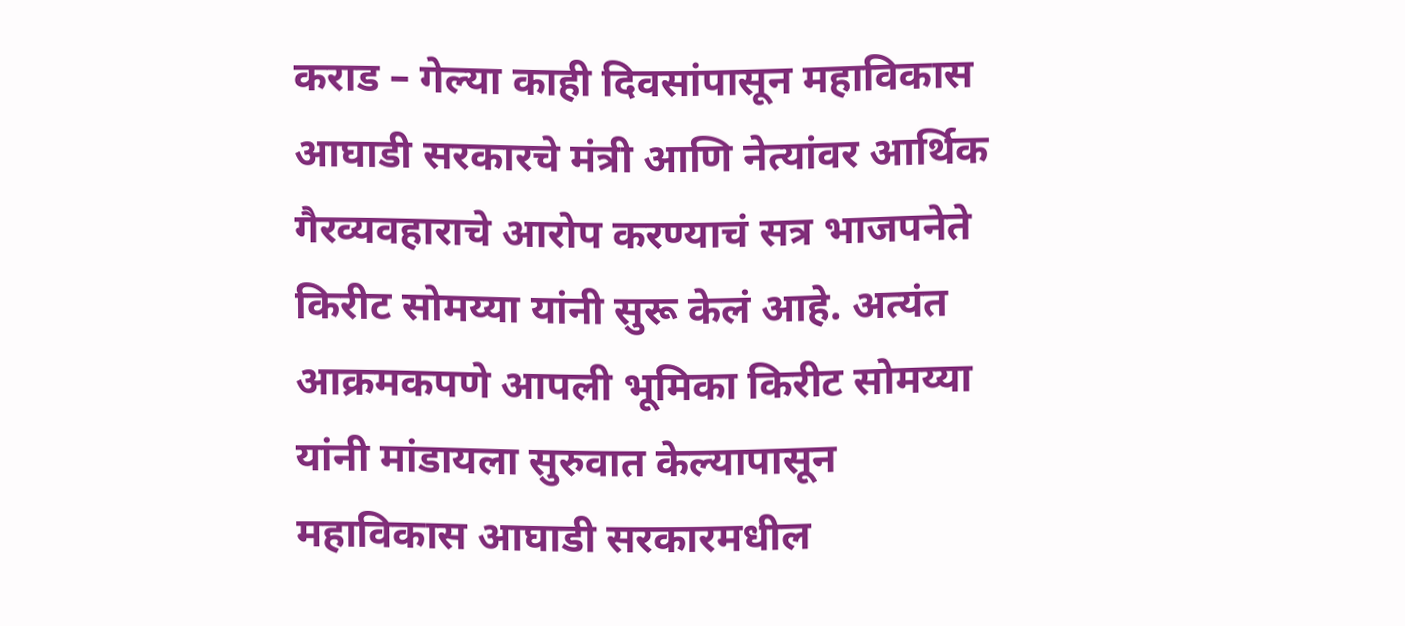कराड – गेल्या काही दिवसांपासून महाविकास आघाडी सरकारचे मंत्री आणि नेत्यांवर आर्थिक गैरव्यवहाराचे आरोप करण्याचं सत्र भाजपनेते किरीट सोमय्या यांनी सुरू केलं आहे. अत्यंत आक्रमकपणे आपली भूमिका किरीट सोमय्या यांनी मांडायला सुरुवात केल्यापासून महाविकास आघाडी सरकारमधील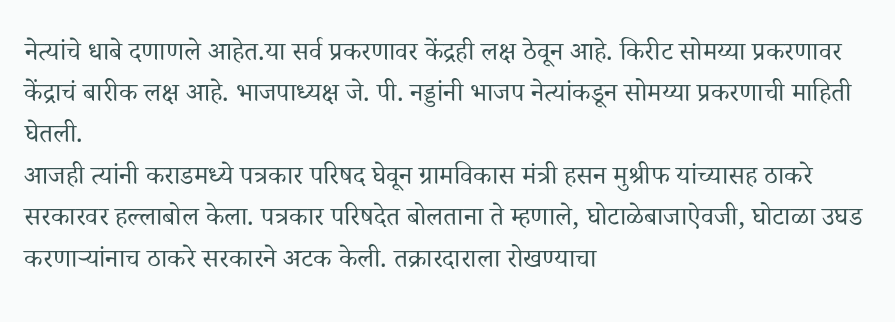नेत्यांचे धाबे दणाणले आहेत.या सर्व प्रकरणावर केंद्रही लक्ष ठेवून आहे. किरीट सोमय्या प्रकरणावर केंद्राचं बारीक लक्ष आहे. भाजपाध्यक्ष जे. पी. नड्डांनी भाजप नेत्यांकडून सोमय्या प्रकरणाची माहिती घेतली.
आजही त्यांनी कराडमध्ये पत्रकार परिषद घेवून ग्रामविकास मंत्री हसन मुश्रीफ यांच्यासह ठाकरे सरकारवर हल्लाबोल केला. पत्रकार परिषदेत बोलताना ते म्हणाले, घोटाळेबाजाऐवजी, घोटाळा उघड करणाऱ्यांनाच ठाकरे सरकारने अटक केली. तक्रारदाराला रोखण्याचा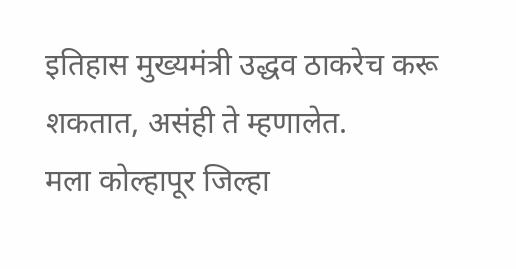इतिहास मुख्यमंत्री उद्धव ठाकरेच करू शकतात, असंही ते म्हणालेत.
मला कोल्हापूर जिल्हा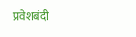प्रवेशबंदी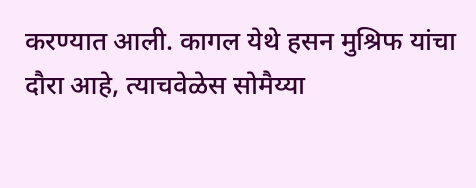करण्यात आली. कागल येथे हसन मुश्रिफ यांचा दौरा आहे, त्याचवेळेस सोमैय्या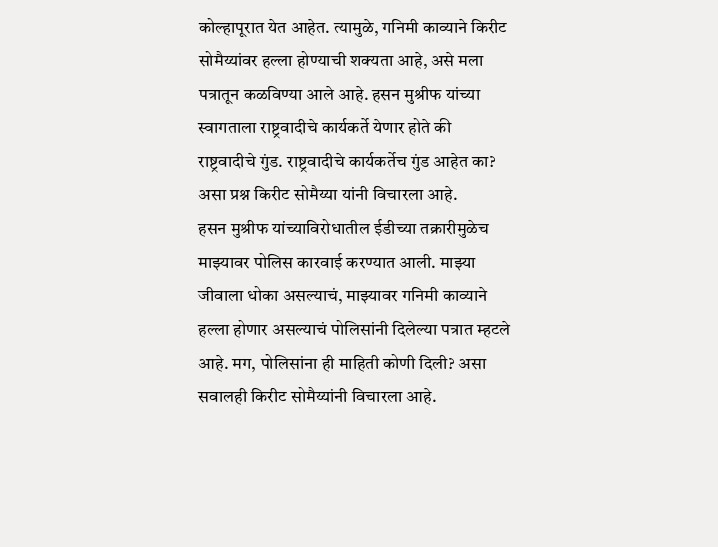कोल्हापूरात येत आहेत. त्यामुळे, गनिमी काव्याने किरीट सोमैय्यांवर हल्ला होण्याची शक्यता आहे, असे मला पत्रातून कळविण्या आले आहे. हसन मुश्रीफ यांच्या स्वागताला राष्ट्रवादीचे कार्यकर्ते येणार होते की राष्ट्रवादीचे गुंड. राष्ट्रवादीचे कार्यकर्तेच गुंड आहेत का? असा प्रश्न किरीट सोमैय्या यांनी विचारला आहे.
हसन मुश्रीफ यांच्याविरोधातील ईडीच्या तक्रारीमुळेच माझ्यावर पोलिस कारवाई करण्यात आली. माझ्या जीवाला धोका असल्याचं, माझ्यावर गनिमी काव्याने हल्ला होणार असल्याचं पोलिसांनी दिलेल्या पत्रात म्हटले आहे. मग, पोलिसांना ही माहिती कोणी दिली? असा सवालही किरीट सोमैय्यांनी विचारला आहे.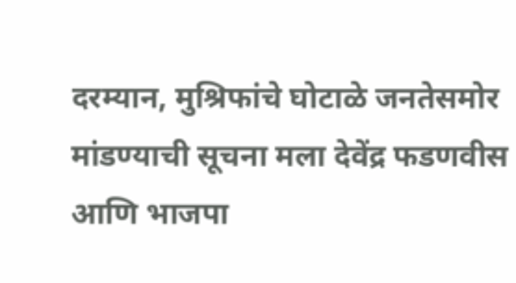दरम्यान, मुश्रिफांचे घोटाळे जनतेसमोर मांडण्याची सूचना मला देवेंद्र फडणवीस आणि भाजपा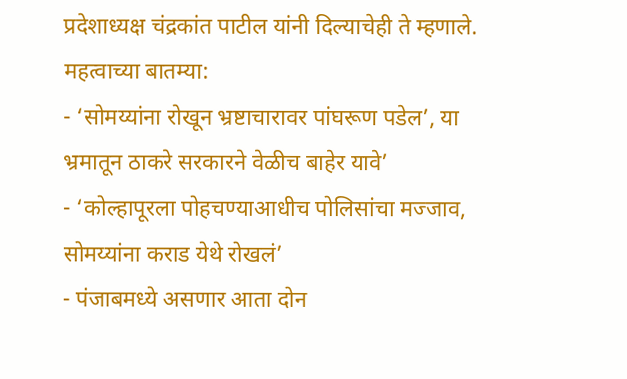प्रदेशाध्यक्ष चंद्रकांत पाटील यांनी दिल्याचेही ते म्हणाले.
महत्वाच्या बातम्या:
- ‘सोमय्यांना रोखून भ्रष्टाचारावर पांघरूण पडेल’, या भ्रमातून ठाकरे सरकारने वेळीच बाहेर यावे’
- ‘कोल्हापूरला पोहचण्याआधीच पोलिसांचा मज्जाव, सोमय्यांना कराड येथे रोखलं’
- पंजाबमध्ये असणार आता दोन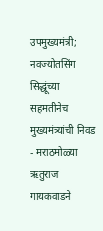उपमुख्यमंत्री; नवज्योतसिंग सिद्धूंच्या सहमतीनेच मुख्यमंत्र्यांची निवड
- मराठमोळ्या ऋतुराज गायकवाडने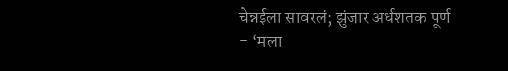चेन्नईला सावरलं; झुंजार अर्धशतक पूर्ण
- ‘मला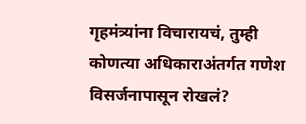गृहमंत्र्यांना विचारायचं, तुम्ही कोणत्या अधिकाराअंतर्गत गणेश विसर्जनापासून रोखलं?